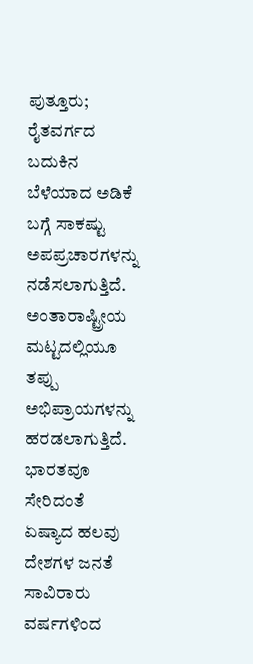ಪುತ್ತೂರು; ರೈತವರ್ಗದ ಬದುಕಿನ ಬೆಳೆಯಾದ ಅಡಿಕೆ ಬಗ್ಗೆ ಸಾಕಷ್ಟು ಅಪಪ್ರಚಾರಗಳನ್ನು ನಡೆಸಲಾಗುತ್ತಿದೆ. ಅಂತಾರಾಷ್ಟ್ರೀಯ ಮಟ್ಟದಲ್ಲಿಯೂ ತಪ್ಪು ಅಭಿಪ್ರಾಯಗಳನ್ನು ಹರಡಲಾಗುತ್ತಿದೆ. ಭಾರತವೂ ಸೇರಿದಂತೆ ಏಷ್ಯಾದ ಹಲವು ದೇಶಗಳ ಜನತೆ ಸಾವಿರಾರು ವರ್ಷಗಳಿಂದ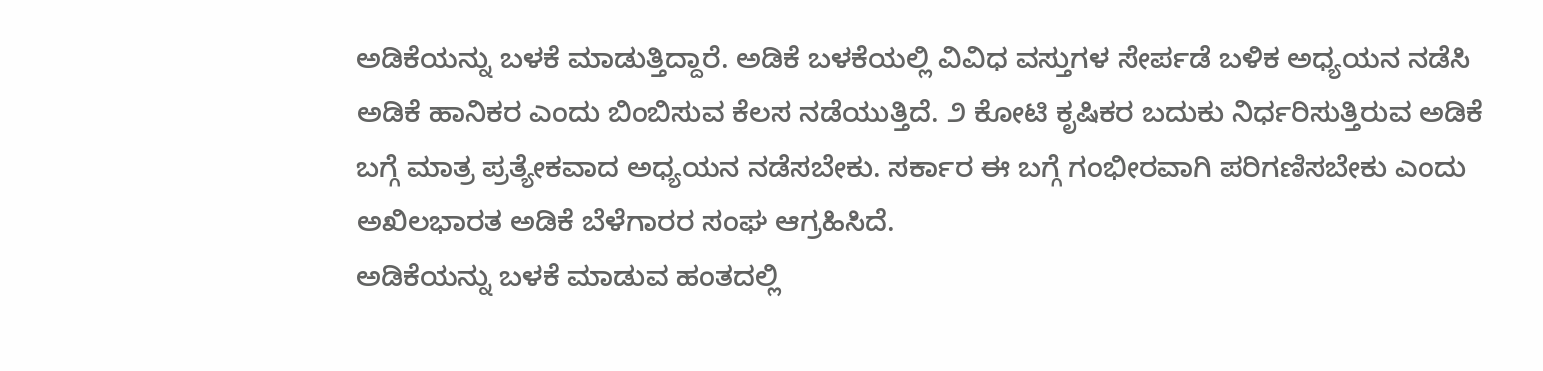ಅಡಿಕೆಯನ್ನು ಬಳಕೆ ಮಾಡುತ್ತಿದ್ದಾರೆ. ಅಡಿಕೆ ಬಳಕೆಯಲ್ಲಿ ವಿವಿಧ ವಸ್ತುಗಳ ಸೇರ್ಪಡೆ ಬಳಿಕ ಅಧ್ಯಯನ ನಡೆಸಿ ಅಡಿಕೆ ಹಾನಿಕರ ಎಂದು ಬಿಂಬಿಸುವ ಕೆಲಸ ನಡೆಯುತ್ತಿದೆ. ೨ ಕೋಟಿ ಕೃಷಿಕರ ಬದುಕು ನಿರ್ಧರಿಸುತ್ತಿರುವ ಅಡಿಕೆ ಬಗ್ಗೆ ಮಾತ್ರ ಪ್ರತ್ಯೇಕವಾದ ಅಧ್ಯಯನ ನಡೆಸಬೇಕು. ಸರ್ಕಾರ ಈ ಬಗ್ಗೆ ಗಂಭೀರವಾಗಿ ಪರಿಗಣಿಸಬೇಕು ಎಂದು ಅಖಿಲಭಾರತ ಅಡಿಕೆ ಬೆಳೆಗಾರರ ಸಂಘ ಆಗ್ರಹಿಸಿದೆ.
ಅಡಿಕೆಯನ್ನು ಬಳಕೆ ಮಾಡುವ ಹಂತದಲ್ಲಿ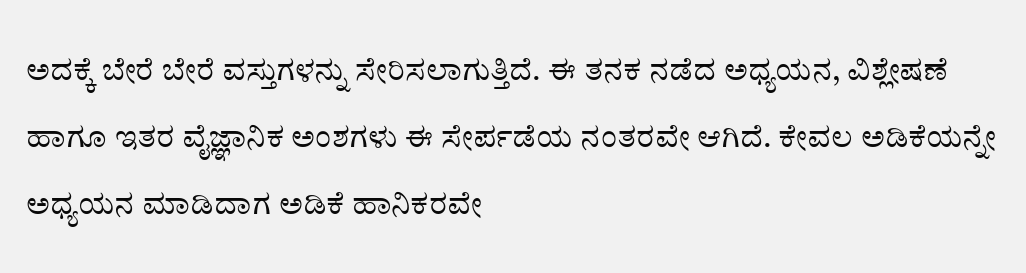ಅದಕ್ಕೆ ಬೇರೆ ಬೇರೆ ವಸ್ತುಗಳನ್ನು ಸೇರಿಸಲಾಗುತ್ತಿದೆ. ಈ ತನಕ ನಡೆದ ಅಧ್ಯಯನ, ವಿಶ್ಲೇಷಣೆ ಹಾಗೂ ಇತರ ವೈಜ್ಞಾನಿಕ ಅಂಶಗಳು ಈ ಸೇರ್ಪಡೆಯ ನಂತರವೇ ಆಗಿದೆ. ಕೇವಲ ಅಡಿಕೆಯನ್ನೇ ಅಧ್ಯಯನ ಮಾಡಿದಾಗ ಅಡಿಕೆ ಹಾನಿಕರವೇ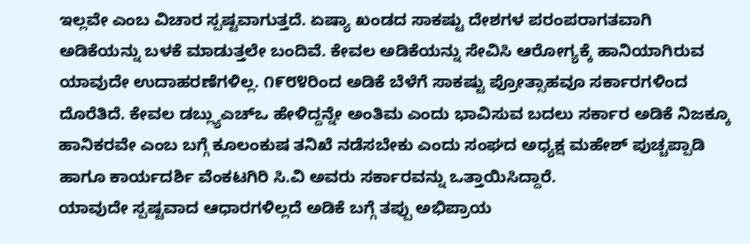ಇಲ್ಲವೇ ಎಂಬ ವಿಚಾರ ಸ್ಪಷ್ಟವಾಗುತ್ತದೆ. ಏಷ್ಯಾ ಖಂಡದ ಸಾಕಷ್ಟು ದೇಶಗಳ ಪರಂಪರಾಗತವಾಗಿ ಅಡಿಕೆಯನ್ನು ಬಳಕೆ ಮಾಡುತ್ತಲೇ ಬಂದಿವೆ. ಕೇವಲ ಅಡಿಕೆಯನ್ನು ಸೇವಿಸಿ ಆರೋಗ್ಯಕ್ಕೆ ಹಾನಿಯಾಗಿರುವ ಯಾವುದೇ ಉದಾಹರಣೆಗಳಿಲ್ಲ. ೧೯೮೪ರಿಂದ ಅಡಿಕೆ ಬೆಳೆಗೆ ಸಾಕಷ್ಟು ಪ್ರೋತ್ಸಾಹವೂ ಸರ್ಕಾರಗಳಿಂದ ದೊರೆತಿದೆ. ಕೇವಲ ಡಬ್ಲ್ಯುಎಚ್ಒ ಹೇಳಿದ್ದನ್ನೇ ಅಂತಿಮ ಎಂದು ಭಾವಿಸುವ ಬದಲು ಸರ್ಕಾರ ಅಡಿಕೆ ನಿಜಕ್ಕೂ ಹಾನಿಕರವೇ ಎಂಬ ಬಗ್ಗೆ ಕೂಲಂಕುಷ ತನಿಖೆ ನಡೆಸಬೇಕು ಎಂದು ಸಂಘದ ಅಧ್ಯಕ್ಷ ಮಹೇಶ್ ಪುಚ್ಚಪ್ಪಾಡಿ ಹಾಗೂ ಕಾರ್ಯದರ್ಶಿ ವೆಂಕಟಗಿರಿ ಸಿ.ವಿ ಅವರು ಸರ್ಕಾರವನ್ನು ಒತ್ತಾಯಿಸಿದ್ದಾರೆ.
ಯಾವುದೇ ಸ್ಪಷ್ಟವಾದ ಆಧಾರಗಳಿಲ್ಲದೆ ಅಡಿಕೆ ಬಗ್ಗೆ ತಪ್ಪು ಅಭಿಪ್ರಾಯ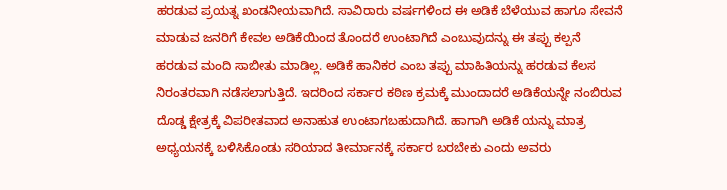ಹರಡುವ ಪ್ರಯತ್ನ ಖಂಡನೀಯವಾಗಿದೆ. ಸಾವಿರಾರು ವರ್ಷಗಳಿಂದ ಈ ಅಡಿಕೆ ಬೆಳೆಯುವ ಹಾಗೂ ಸೇವನೆ ಮಾಡುವ ಜನರಿಗೆ ಕೇವಲ ಅಡಿಕೆಯಿಂದ ತೊಂದರೆ ಉಂಟಾಗಿದೆ ಎಂಬುವುದನ್ನು ಈ ತಪ್ಪು ಕಲ್ಪನೆ ಹರಡುವ ಮಂದಿ ಸಾಬೀತು ಮಾಡಿಲ್ಲ. ಅಡಿಕೆ ಹಾನಿಕರ ಎಂಬ ತಪ್ಪು ಮಾಹಿತಿಯನ್ನು ಹರಡುವ ಕೆಲಸ ನಿರಂತರವಾಗಿ ನಡೆಸಲಾಗುತ್ತಿದೆ. ಇದರಿಂದ ಸರ್ಕಾರ ಕಠಿಣ ಕ್ರಮಕ್ಕೆ ಮುಂದಾದರೆ ಅಡಿಕೆಯನ್ನೇ ನಂಬಿರುವ ದೊಡ್ಡ ಕ್ಷೇತ್ರಕ್ಕೆ ವಿಪರೀತವಾದ ಅನಾಹುತ ಉಂಟಾಗಬಹುದಾಗಿದೆ. ಹಾಗಾಗಿ ಅಡಿಕೆ ಯನ್ನು ಮಾತ್ರ ಅಧ್ಯಯನಕ್ಕೆ ಬಳಿಸಿಕೊಂಡು ಸರಿಯಾದ ತೀರ್ಮಾನಕ್ಕೆ ಸರ್ಕಾರ ಬರಬೇಕು ಎಂದು ಅವರು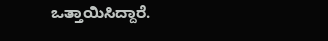ಒತ್ತಾಯಿಸಿದ್ದಾರೆ.